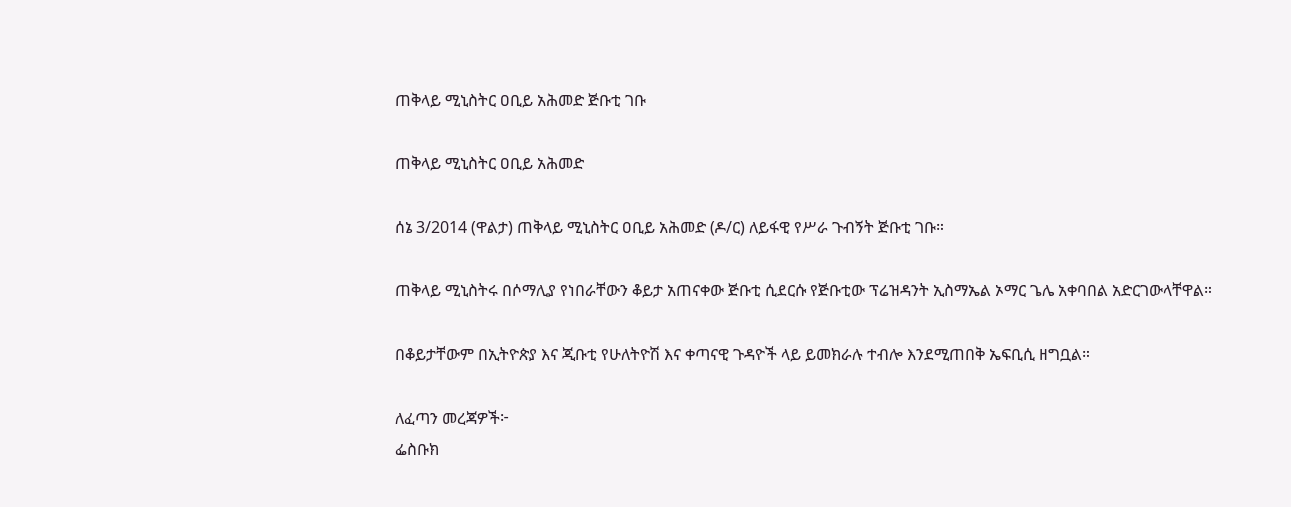ጠቅላይ ሚኒስትር ዐቢይ አሕመድ ጅቡቲ ገቡ

ጠቅላይ ሚኒስትር ዐቢይ አሕመድ

ሰኔ 3/2014 (ዋልታ) ጠቅላይ ሚኒስትር ዐቢይ አሕመድ (ዶ/ር) ለይፋዊ የሥራ ጉብኝት ጅቡቲ ገቡ።

ጠቅላይ ሚኒስትሩ በሶማሊያ የነበራቸውን ቆይታ አጠናቀው ጅቡቲ ሲደርሱ የጅቡቲው ፕሬዝዳንት ኢስማኤል ኦማር ጌሌ አቀባበል አድርገውላቸዋል።

በቆይታቸውም በኢትዮጵያ እና ጂቡቲ የሁለትዮሽ እና ቀጣናዊ ጉዳዮች ላይ ይመክራሉ ተብሎ እንደሚጠበቅ ኤፍቢሲ ዘግቧል።

ለፈጣን መረጃዎች፦
ፌስቡክ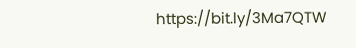https://bit.ly/3Ma7QTW